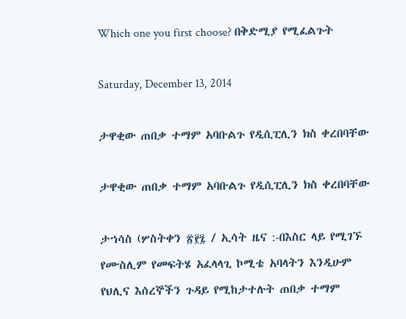Which one you first choose? በቅድሚያ የሚፈልጉት

Saturday, December 13, 2014

ታዋቂው ጠበቃ ተማም አባቡልጉ የዲሲፒሊን ክስ ቀረበባቸው

ታዋቂው ጠበቃ ተማም አባቡልጉ የዲሲፒሊን ክስ ቀረበባቸው

ታኀሳስ (ሦስትቀን ፳፻፯ / ኢሳት ዜና :-በእስር ላይ የሚገኙ የሙስሊም የመፍትሄ አፈላላጊ ኮሚቴ አባላትን እንዲሁም የህሊና እሰረኞችን ጉዳይ የሚከታተሉት ጠበቃ ተማም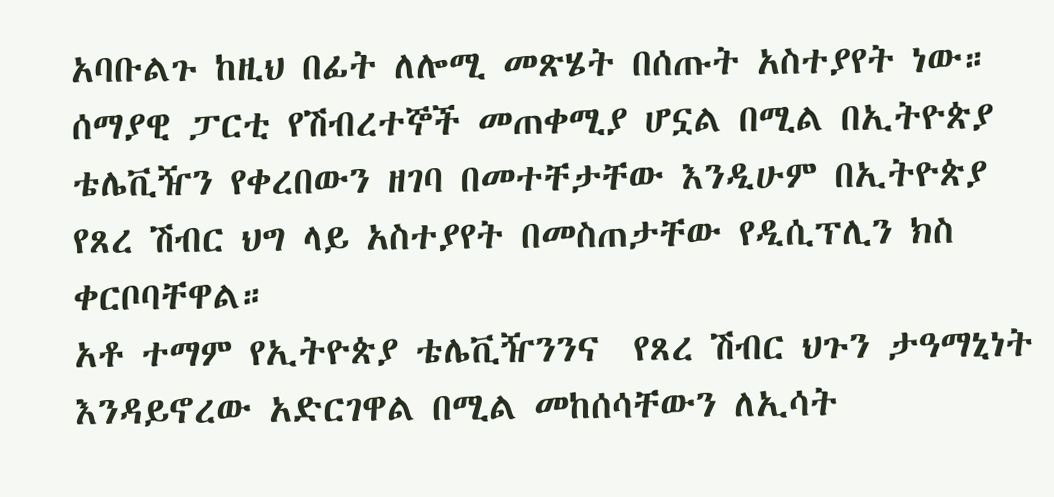አባቡልጉ ከዚህ በፊት ለሎሚ መጽሄት በሰጡት አስተያየት ነው። ሰማያዊ ፓርቲ የሽብረተኞች መጠቀሚያ ሆኗል በሚል በኢትዮጵያ ቴሌቪዥን የቀረበውን ዘገባ በመተቸታቸው እንዲሁም በኢትዮጵያ የጸረ ሽብር ህግ ላይ አስተያየት በመስጠታቸው የዲሲፕሊን ክስ ቀርቦባቸዋል።
አቶ ተማም የኢትዮጵያ ቴሌቪዥንንና  የጸረ ሽብር ህጉን ታዓማኒነት እንዳይኖረው አድርገዋል በሚል መከሰሳቸውን ለኢሳት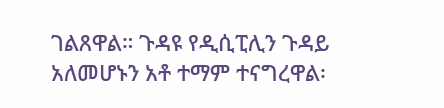ገልጸዋል። ጉዳዩ የዲሲፒሊን ጉዳይ አለመሆኑን አቶ ተማም ተናግረዋል፡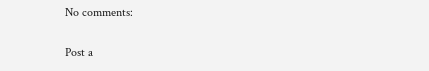No comments:

Post a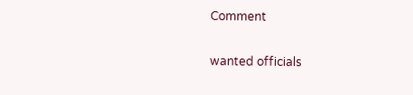Comment

wanted officials